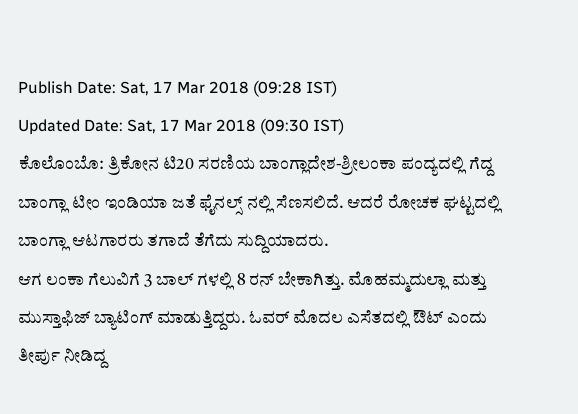Publish Date: Sat, 17 Mar 2018 (09:28 IST)
Updated Date: Sat, 17 Mar 2018 (09:30 IST)
ಕೊಲೊಂಬೊ: ತ್ರಿಕೋನ ಟಿ20 ಸರಣಿಯ ಬಾಂಗ್ಲಾದೇಶ-ಶ್ರೀಲಂಕಾ ಪಂದ್ಯದಲ್ಲಿ ಗೆದ್ದ ಬಾಂಗ್ಲಾ ಟೀಂ ಇಂಡಿಯಾ ಜತೆ ಫೈನಲ್ಸ್ ನಲ್ಲಿ ಸೆಣಸಲಿದೆ. ಆದರೆ ರೋಚಕ ಘಟ್ಟದಲ್ಲಿ ಬಾಂಗ್ಲಾ ಆಟಗಾರರು ತಗಾದೆ ತೆಗೆದು ಸುದ್ದಿಯಾದರು.
ಆಗ ಲಂಕಾ ಗೆಲುವಿಗೆ 3 ಬಾಲ್ ಗಳಲ್ಲಿ 8 ರನ್ ಬೇಕಾಗಿತ್ತು. ಮೊಹಮ್ಮದುಲ್ಲಾ ಮತ್ತು ಮುಸ್ತಾಫಿಜ್ ಬ್ಯಾಟಿಂಗ್ ಮಾಡುತ್ತಿದ್ದರು. ಓವರ್ ಮೊದಲ ಎಸೆತದಲ್ಲಿ ಔಟ್ ಎಂದು ತೀರ್ಪು ನೀಡಿದ್ದ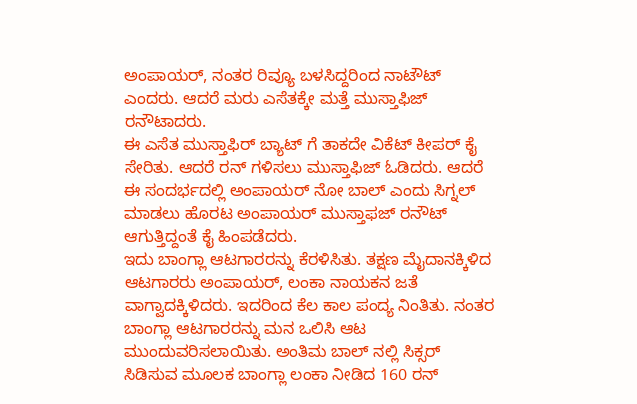ಅಂಪಾಯರ್, ನಂತರ ರಿವ್ಯೂ ಬಳಸಿದ್ದರಿಂದ ನಾಟೌಟ್ ಎಂದರು. ಆದರೆ ಮರು ಎಸೆತಕ್ಕೇ ಮತ್ತೆ ಮುಸ್ತಾಫಿಜ್ ರನೌಟಾದರು.
ಈ ಎಸೆತ ಮುಸ್ತಾಫಿರ್ ಬ್ಯಾಟ್ ಗೆ ತಾಕದೇ ವಿಕೆಟ್ ಕೀಪರ್ ಕೈ ಸೇರಿತು. ಆದರೆ ರನ್ ಗಳಿಸಲು ಮುಸ್ತಾಫಿಜ್ ಓಡಿದರು. ಆದರೆ ಈ ಸಂದರ್ಭದಲ್ಲಿ ಅಂಪಾಯರ್ ನೋ ಬಾಲ್ ಎಂದು ಸಿಗ್ನಲ್ ಮಾಡಲು ಹೊರಟ ಅಂಪಾಯರ್ ಮುಸ್ತಾಫಜ್ ರನೌಟ್ ಆಗುತ್ತಿದ್ದಂತೆ ಕೈ ಹಿಂಪಡೆದರು.
ಇದು ಬಾಂಗ್ಲಾ ಆಟಗಾರರನ್ನು ಕೆರಳಿಸಿತು. ತಕ್ಷಣ ಮೈದಾನಕ್ಕಿಳಿದ ಆಟಗಾರರು ಅಂಪಾಯರ್, ಲಂಕಾ ನಾಯಕನ ಜತೆ ವಾಗ್ವಾದಕ್ಕಿಳಿದರು. ಇದರಿಂದ ಕೆಲ ಕಾಲ ಪಂದ್ಯ ನಿಂತಿತು. ನಂತರ ಬಾಂಗ್ಲಾ ಆಟಗಾರರನ್ನು ಮನ ಒಲಿಸಿ ಆಟ ಮುಂದುವರಿಸಲಾಯಿತು. ಅಂತಿಮ ಬಾಲ್ ನಲ್ಲಿ ಸಿಕ್ಸರ್ ಸಿಡಿಸುವ ಮೂಲಕ ಬಾಂಗ್ಲಾ ಲಂಕಾ ನೀಡಿದ 160 ರನ್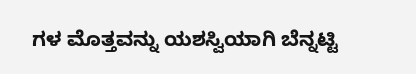ಗಳ ಮೊತ್ತವನ್ನು ಯಶಸ್ವಿಯಾಗಿ ಬೆನ್ನಟ್ಟಿ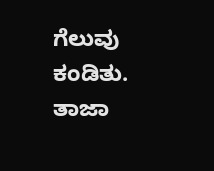ಗೆಲುವು ಕಂಡಿತು.
ತಾಜಾ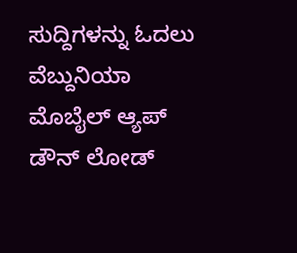ಸುದ್ದಿಗಳನ್ನು ಓದಲು ವೆಬ್ದುನಿಯಾ ಮೊಬೈಲ್ ಆ್ಯಪ್ ಡೌನ್ ಲೋಡ್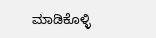ಮಾಡಿಕೊಳ್ಳಿ